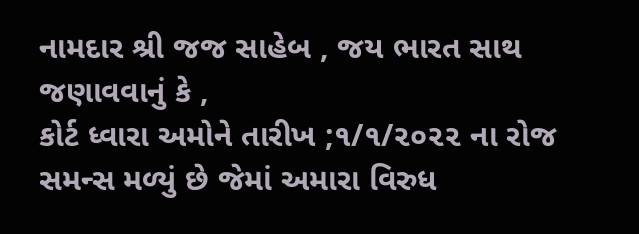નામદાર શ્રી જજ સાહેબ , જય ભારત સાથ જણાવવાનું કે ,
કોર્ટ ધ્વારા અમોને તારીખ ;૧/૧/૨૦૨૨ ના રોજ
સમન્સ મળ્યું છે જેમાં અમારા વિરુધ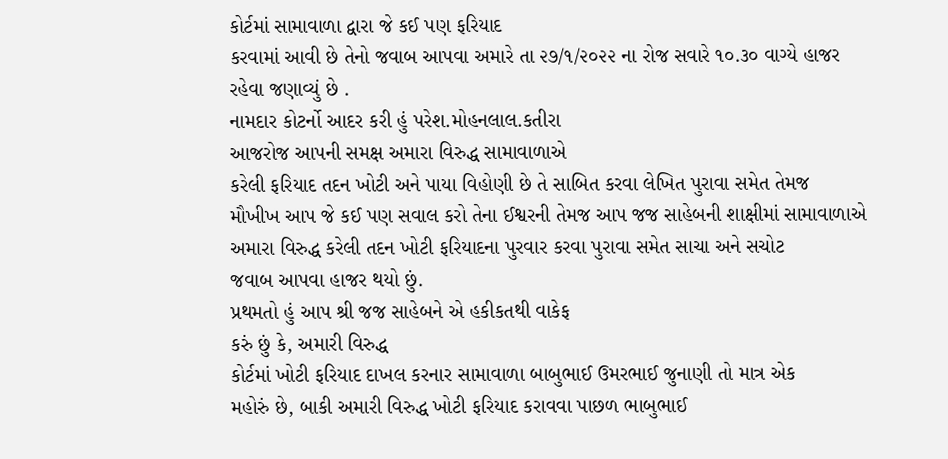કોર્ટમાં સામાવાળા દ્વારા જે કઈ પણ ફરિયાદ
કરવામાં આવી છે તેનો જવાબ આપવા અમારે તા ૨૭/૧/૨૦૨૨ ના રોજ સવારે ૧૦.૩૦ વાગ્યે હાજર
રહેવા જણાવ્યું છે .
નામદાર કોટર્નો આદર કરી હું પરેશ.મોહનલાલ.કતીરા
આજરોજ આપની સમક્ષ અમારા વિરુદ્ધ સામાવાળાએ
કરેલી ફરિયાદ તદન ખોટી અને પાયા વિહોણી છે તે સાબિત કરવા લેખિત પુરાવા સમેત તેમજ
મૌખીખ આપ જે કઈ પણ સવાલ કરો તેના ઈશ્વરની તેમજ આપ જજ સાહેબની શાક્ષીમાં સામાવાળાએ
અમારા વિરુદ્ધ કરેલી તદન ખોટી ફરિયાદના પુરવાર કરવા પુરાવા સમેત સાચા અને સચોટ
જવાબ આપવા હાજર થયો છું.
પ્રથમતો હું આપ શ્રી જજ સાહેબને એ હકીકતથી વાકેફ
કરું છું કે, અમારી વિરુદ્ધ
કોર્ટમાં ખોટી ફરિયાદ દાખલ કરનાર સામાવાળા બાબુભાઈ ઉમરભાઈ જુનાણી તો માત્ર એક
મહોરું છે, બાકી અમારી વિરુદ્ધ ખોટી ફરિયાદ કરાવવા પાછળ ભાબુભાઈ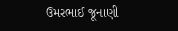ઉમરભાઈ જૂનાણી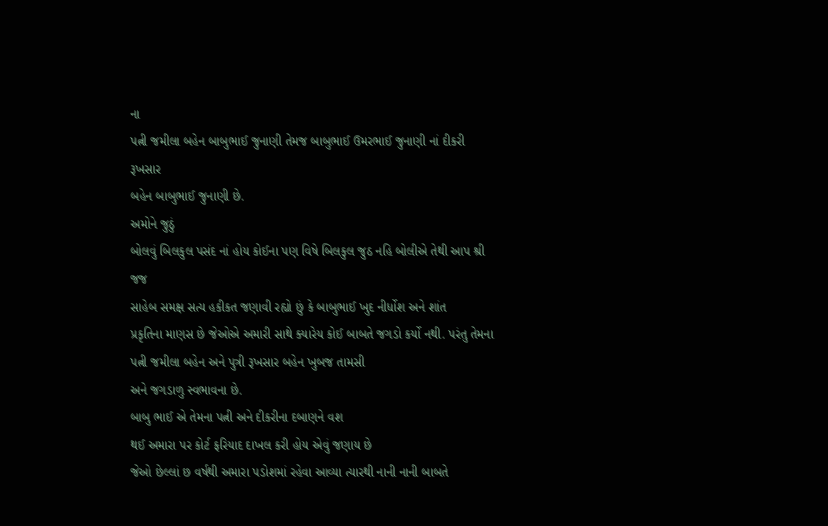ના
પત્ની જમીલા બહેન બાબુભાઈ જુનાણી તેમજ બાબુભાઈ ઉમરભાઈ જુનાણી નાં દીકરી રૂખસાર
બહેન બાબુભાઈ જુનાણી છે.
અમોને જુઠું
બોલવું બિલકુલ પસંદ નાં હોય કોઈના પણ વિષે બિલકુલ જુઠ નહિ બોલીએ તેથી આપ શ્રી જજ
સાહેબ સમક્ષ સત્ય હકીકત જણાવી રહ્યો છું કે બાબુભાઈ ખુદ નીર્ધોશ અને શાંત
પ્રકૃતિના માણસ છે જેઓએ અમારી સાથે ક્યારેય કોઈ બાબતે જગડો કર્યો નથી. પરંતુ તેમના પત્ની જમીલા બહેન અને પુત્રી રૂખસાર બહેન ખુબજ તામસી
અને જગડાળુ સ્વભાવના છે.
બાબુ ભાઈ એ તેમના પત્ની અને દીકરીના દબાણને વશ
થઈ અમારા પર કોર્ટ ફરિયાદ દાખલ કરી હોય એવું જણાય છે
જેઓ છેલ્લાં છ વર્ષથી અમારા પડોશમાં રહેવા આવ્યા ત્યારથી નાની નાની બાબતે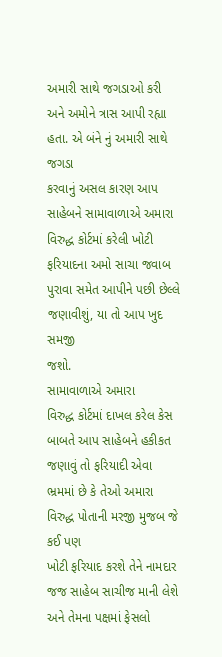અમારી સાથે જગડાઓ કરી અને અમોને ત્રાસ આપી રહ્યા હતા. એ બંને નું અમારી સાથે જગડા
કરવાનું અસલ કારણ આપ સાહેબને સામાવાળાએ અમારા વિરુદ્ધ કોર્ટમાં કરેલી ખોટી
ફરિયાદના અમો સાચા જવાબ પુરાવા સમેત આપીને પછી છેલ્લે જણાવીશું, યા તો આપ ખુદ સમજી
જશો.
સામાવાળાએ અમારા
વિરુદ્ધ કોર્ટમાં દાખલ કરેલ કેસ બાબતે આપ સાહેબને હકીકત જણાવું તો ફરિયાદી એવા ભ્રમમાં છે કે તેઓ અમારા વિરુદ્ધ પોતાની મરજી મુજબ જે કઈ પણ
ખોટી ફરિયાદ કરશે તેને નામદાર જજ સાહેબ સાચીજ માની લેશે અને તેમના પક્ષમાં ફેસલો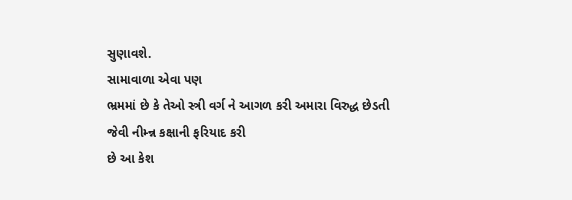સુણાવશે.
સામાવાળા એવા પણ
ભ્રમમાં છે કે તેઓ સ્ત્રી વર્ગ ને આગળ કરી અમારા વિરુદ્ધ છેડતી જેવી નીમ્ન્ન કક્ષાની ફરિયાદ કરી
છે આ કેશ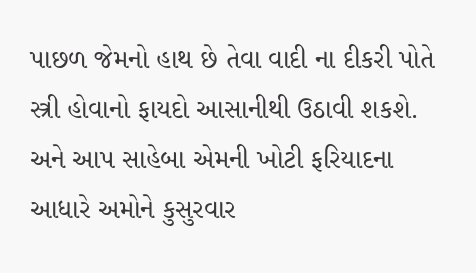પાછળ જેમનો હાથ છે તેવા વાદી ના દીકરી પોતે સ્ત્રી હોવાનો ફાયદો આસાનીથી ઉઠાવી શકશે. અને આપ સાહેબા એમની ખોટી ફરિયાદના આધારે અમોને કુસુરવાર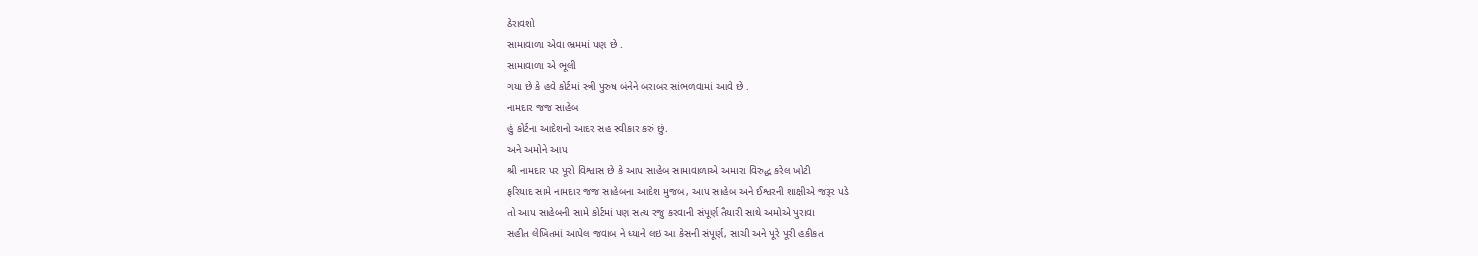ઠેરાવશો
સામાવાળા એવા ભ્રમમાં પણ છે .
સામાવાળા એ ભૂલી
ગયા છે કે હવે કોર્ટમાં સ્ત્રી પુરુષ બંનેને બરાબર સાંભળવામાં આવે છે .
નામદાર જજ સાહેબ
હું કોર્ટના આદેશનો આદર સહ સ્વીકાર કરું છું.
અને અમોને આપ
શ્રી નામદાર પર પૂરો વિશ્વાસ છે કે આપ સાહેબ સામાવાળાએ અમારા વિરુદ્ધ કરેલ ખોટી
ફરિયાદ સામે નામદાર જજ સાહેબના આદેશ મુજબ, આપ સાહેબ અને ઈશ્વરની શાક્ષીએ જરૂર પડે
તો આપ સાહેબની સામે કોર્ટમાં પણ સત્ય રજુ કરવાની સંપૂર્ણ તૈયારી સાથે અમોએ પુરાવા
સહીત લેખિતમાં આપેલ જવાબ ને ધ્યાને લઇ આ કેસની સંપૂર્ણ, સાચી અને પૂરે પૂરી હકીકત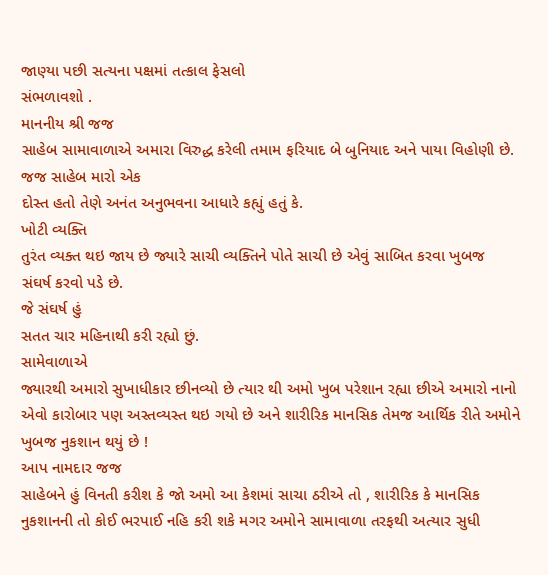જાણ્યા પછી સત્યના પક્ષમાં તત્કાલ ફેસલો
સંભળાવશો .
માનનીય શ્રી જજ
સાહેબ સામાવાળાએ અમારા વિરુદ્ધ કરેલી તમામ ફરિયાદ બે બુનિયાદ અને પાયા વિહોણી છે.
જજ સાહેબ મારો એક
દોસ્ત હતો તેણે અનંત અનુભવના આધારે કહ્યું હતું કે.
ખોટી વ્યક્તિ
તુરંત વ્યક્ત થઇ જાય છે જ્યારે સાચી વ્યક્તિને પોતે સાચી છે એવું સાબિત કરવા ખુબજ
સંઘર્ષ કરવો પડે છે.
જે સંઘર્ષ હું
સતત ચાર મહિનાથી કરી રહ્યો છું.
સામેવાળાએ
જ્યારથી અમારો સુખાધીકાર છીનવ્યો છે ત્યાર થી અમો ખુબ પરેશાન રહ્યા છીએ અમારો નાનો
એવો કારોબાર પણ અસ્તવ્યસ્ત થઇ ગયો છે અને શારીરિક માનસિક તેમજ આર્થિક રીતે અમોને
ખુબજ નુકશાન થયું છે !
આપ નામદાર જજ
સાહેબને હું વિનતી કરીશ કે જો અમો આ કેશમાં સાચા ઠરીએ તો , શારીરિક કે માનસિક
નુકશાનની તો કોઈ ભરપાઈ નહિ કરી શકે મગર અમોને સામાવાળા તરફથી અત્યાર સુધી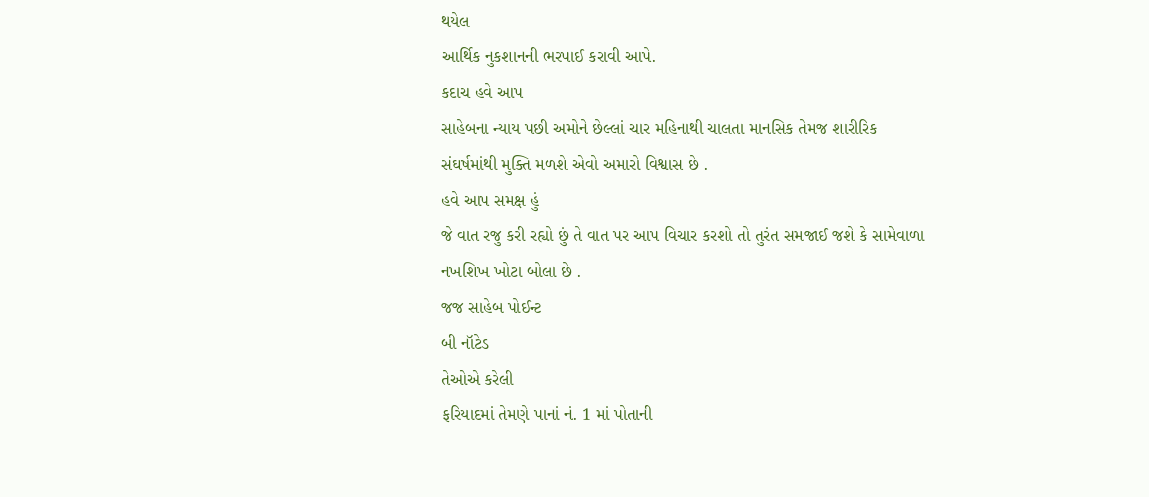થયેલ
આર્થિક નુકશાનની ભરપાઈ કરાવી આપે.
કદાચ હવે આપ
સાહેબના ન્યાય પછી અમોને છેલ્લાં ચાર મહિનાથી ચાલતા માનસિક તેમજ શારીરિક
સંઘર્ષમાંથી મુક્તિ મળશે એવો અમારો વિશ્વાસ છે .
હવે આપ સમક્ષ હું
જે વાત રજુ કરી રહ્યો છું તે વાત પર આપ વિચાર કરશો તો તુરંત સમજાઈ જશે કે સામેવાળા
નખશિખ ખોટા બોલા છે .
જજ સાહેબ પોઈન્ટ
બી નૉટેડ
તેઓએ કરેલી
ફરિયાદમાં તેમણે પાનાં નં. 1 માં પોતાની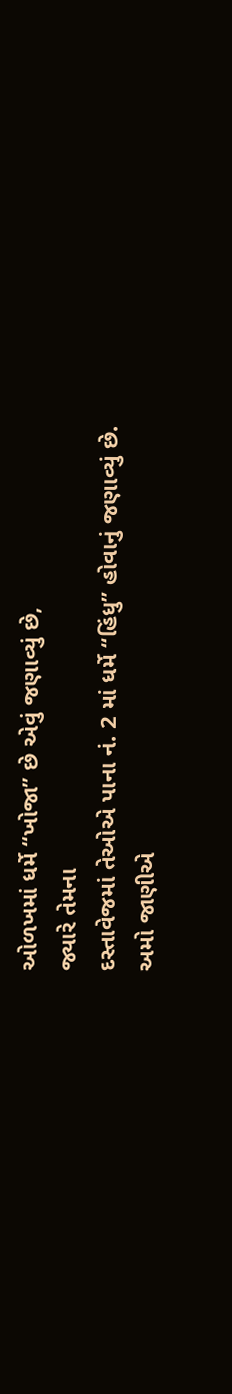ઓળખમાં ધર્મે “ખોજા” છે એવું જણાવ્યું છે,
જ્યારે તેમના
દસ્તાવેજમાં તેઓએ પાના નં. 2 માં ધર્મે “હિંધુ” હોવાનું જણાવ્યું છે.
અમો જાણીએ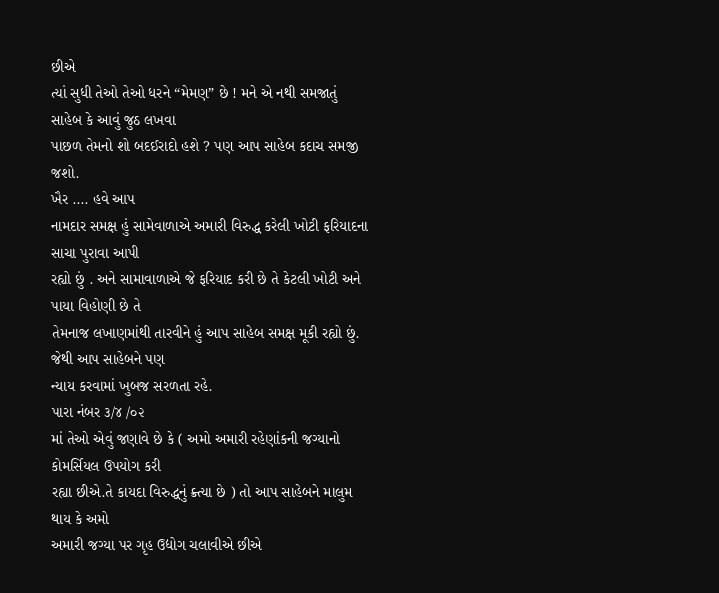છીએ
ત્યાં સુધી તેઓ તેઓ ધરને “મેમણ” છે ! મને એ નથી સમજાતું સાહેબ કે આવું જુઠ લખવા
પાછળ તેમનો શો બદઈરાદો હશે ? પણ આપ સાહેબ કદાચ સમજી જશો.
ખૈર .... હવે આપ
નામદાર સમક્ષ હું સામેવાળાએ અમારી વિરુદ્ધ કરેલી ખોટી ફરિયાદના સાચા પુરાવા આપી
રહ્યો છું . અને સામાવાળાએ જે ફરિયાદ કરી છે તે કેટલી ખોટી અને પાયા વિહોણી છે તે
તેમનાજ લખાણમાંથી તારવીને હું આપ સાહેબ સમક્ષ મૂકી રહ્યો છું. જેથી આપ સાહેબને પણ
ન્યાય કરવામાં ખુબજ સરળતા રહે.
પારા નંબર ૩/૪ /૦૨
માં તેઓ એવું જણાવે છે કે ( અમો અમારી રહેણાંકની જગ્યાનો કોમર્સિયલ ઉપયોગ કરી
રહ્યા છીએ.તે કાયદા વિરુદ્ધનું ક્ર્ત્યા છે ) તો આપ સાહેબને માલુમ થાય કે અમો
અમારી જગ્યા પર ગૃહ ઉદ્યોગ ચલાવીએ છીએ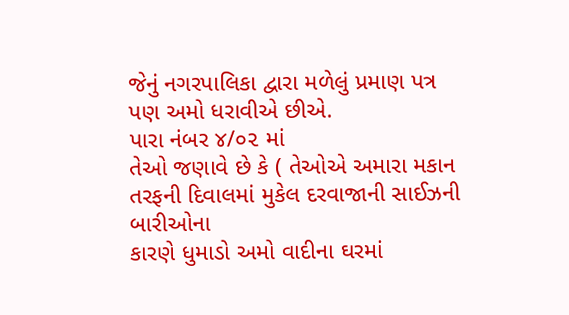જેનું નગરપાલિકા દ્વારા મળેલું પ્રમાણ પત્ર
પણ અમો ધરાવીએ છીએ.
પારા નંબર ૪/૦૨ માં
તેઓ જણાવે છે કે ( તેઓએ અમારા મકાન તરફની દિવાલમાં મુકેલ દરવાજાની સાઈઝની બારીઓના
કારણે ધુમાડો અમો વાદીના ઘરમાં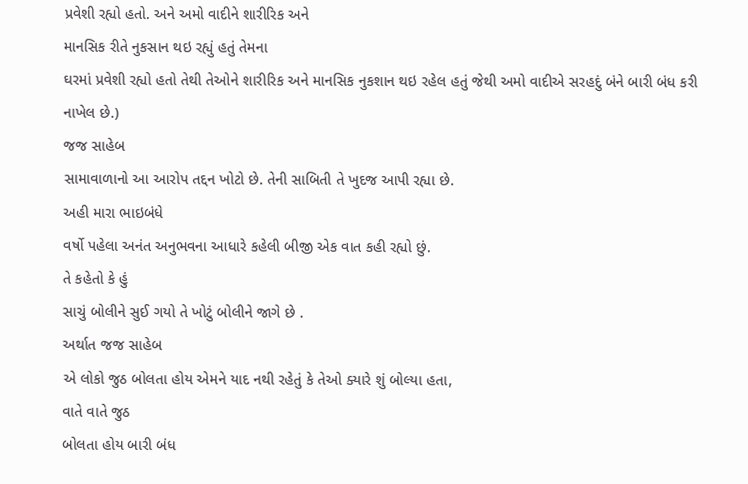પ્રવેશી રહ્યો હતો. અને અમો વાદીને શારીરિક અને
માનસિક રીતે નુકસાન થઇ રહ્યું હતું તેમના
ઘરમાં પ્રવેશી રહ્યો હતો તેથી તેઓને શારીરિક અને માનસિક નુકશાન થઇ રહેલ હતું જેથી અમો વાદીએ સરહદું બંને બારી બંધ કરી
નાખેલ છે.)
જજ સાહેબ
સામાવાળાનો આ આરોપ તદ્દન ખોટો છે. તેની સાબિતી તે ખુદજ આપી રહ્યા છે.
અહી મારા ભાઇબંધે
વર્ષો પહેલા અનંત અનુભવના આધારે કહેલી બીજી એક વાત કહી રહ્યો છું.
તે કહેતો કે હું
સાચું બોલીને સુઈ ગયો તે ખોટું બોલીને જાગે છે .
અર્થાત જજ સાહેબ
એ લોકો જુઠ બોલતા હોય એમને યાદ નથી રહેતું કે તેઓ ક્યારે શું બોલ્યા હતા,
વાતે વાતે જુઠ
બોલતા હોય બારી બંધ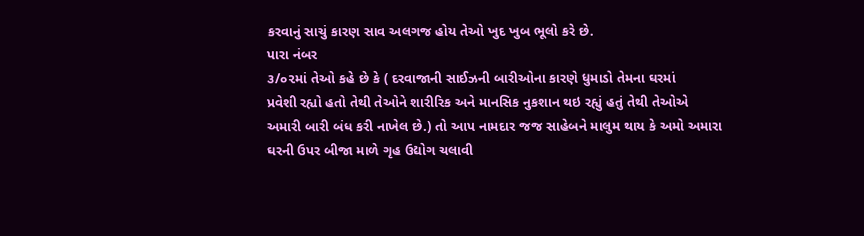કરવાનું સાચું કારણ સાવ અલગજ હોય તેઓ ખુદ ખુબ ભૂલો કરે છે.
પારા નંબર
૩/૦૨માં તેઓ કહે છે કે ( દરવાજાની સાઈઝની બારીઓના કારણે ધુમાડો તેમના ઘરમાં
પ્રવેશી રહ્યો હતો તેથી તેઓને શારીરિક અને માનસિક નુકશાન થઇ રહ્યું હતું તેથી તેઓએ
અમારી બારી બંધ કરી નાખેલ છે.) તો આપ નામદાર જજ સાહેબને માલુમ થાય કે અમો અમારા
ઘરની ઉપર બીજા માળે ગૃહ ઉદ્યોગ ચલાવી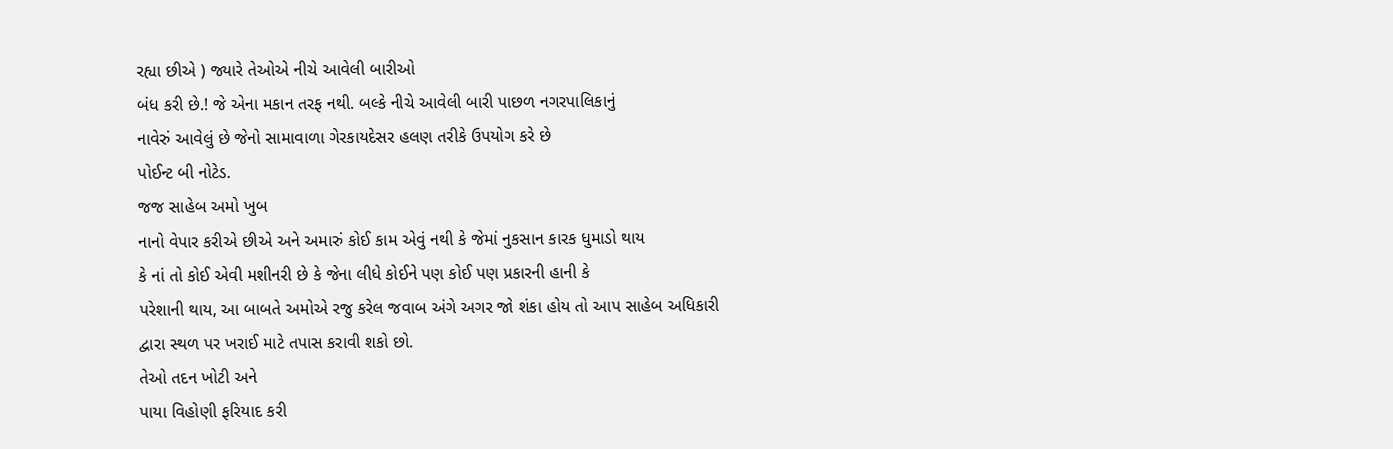રહ્યા છીએ ) જ્યારે તેઓએ નીચે આવેલી બારીઓ
બંધ કરી છે.! જે એના મકાન તરફ નથી. બલ્કે નીચે આવેલી બારી પાછળ નગરપાલિકાનું
નાવેરું આવેલું છે જેનો સામાવાળા ગેરકાયદેસર હલણ તરીકે ઉપયોગ કરે છે
પોઈન્ટ બી નોટેડ.
જજ સાહેબ અમો ખુબ
નાનો વેપાર કરીએ છીએ અને અમારું કોઈ કામ એવું નથી કે જેમાં નુકસાન કારક ધુમાડો થાય
કે નાં તો કોઈ એવી મશીનરી છે કે જેના લીધે કોઈને પણ કોઈ પણ પ્રકારની હાની કે
પરેશાની થાય, આ બાબતે અમોએ રજુ કરેલ જવાબ અંગે અગર જો શંકા હોય તો આપ સાહેબ અધિકારી
દ્વારા સ્થળ પર ખરાઈ માટે તપાસ કરાવી શકો છો.
તેઓ તદન ખોટી અને
પાયા વિહોણી ફરિયાદ કરી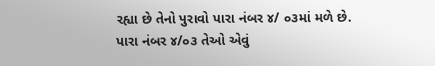રહ્યા છે તેનો પુરાવો પારા નંબર ૪/ ૦૩માં મળે છે.
પારા નંબર ૪/૦૩ તેઓ એવું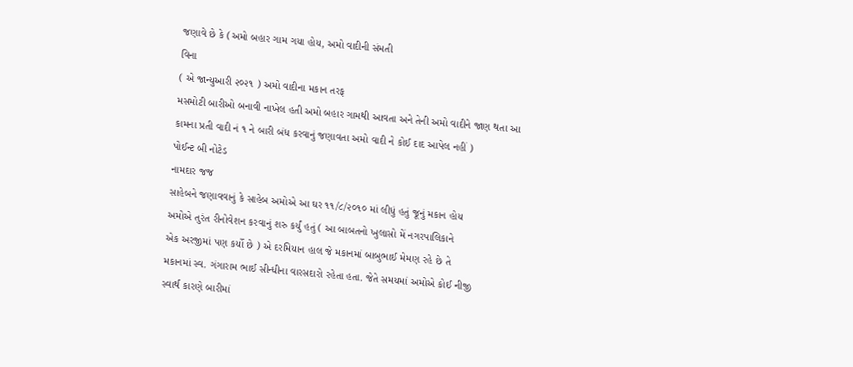જણાવે છે કે (અમો બહાર ગામ ગયા હોય, અમો વાદીની સંમતી
વિના
( એ જાન્યુઆરી ૨૦૨૧ ) અમો વાદીના મકાન તરફ
મસમોટી બારીઓ બનાવી નાખેલ હતી અમો બહાર ગામથી આવતા અને તેની અમો વાદીને જાણ થતા આ
કામના પ્રતી વાદી નં ૧ ને બારી બંધ કરવાનું જણાવતા અમો વાદી ને કોઈ દાદ આપેલ નહીં )
પોઈન્ટ બી નોટેડ
નામદાર જજ
સાહેબને જણાવવાનું કે સાહેબ અમોએ આ ઘર ૧૧/૮/૨૦૧૦ માં લીધું હતું જૂનું મકાન હોય
અમોએ તુરંત રીનોવેશન કરવાનું શરુ કર્યું હતું ( આ બાબતનો ખુલાસો મેં નગરપાલિકાને
એક અરજીમાં પણ કર્યો છે ) એ દરમિયાન હાલ જે મકાનમાં બાબુભાઈ મેમણ રહે છે તે
મકાનમાં સ્વ. ગંગારામ ભાઈ સીન્ધીના વારસદારો રહેતા હતા. જેતે સમયમાં અમોએ કોઈ નીજી
સ્વાર્થ કારણે બારીમાં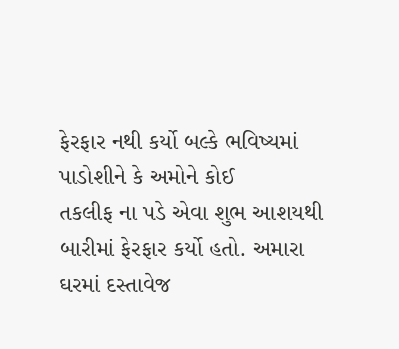ફેરફાર નથી કર્યો બલ્કે ભવિષ્યમાં પાડોશીને કે અમોને કોઈ
તકલીફ ના પડે એવા શુભ આશયથી બારીમાં ફેરફાર કર્યો હતો. અમારા ઘરમાં દસ્તાવેજ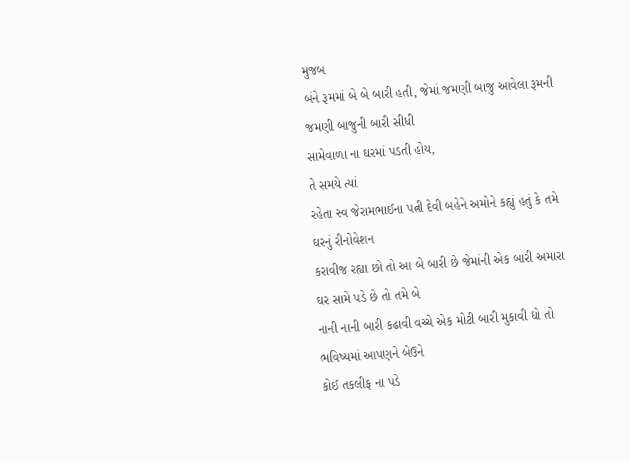મુજબ
બંને રૂમમાં બે બે બારી હતી, જેમાં જમણી બાજુ આવેલા રૂમની જમણી બાજુની બારી સીધી
સામેવાળા ના ઘરમાં પડતી હોય,
તે સમયે ત્યાં
રહેતા સ્વ જેરામભાઈના પત્ની દેવી બહેને અમોને કહ્યું હતું કે તમે ઘરનું રીનોવેશન
કરાવીજ રહ્યા છો તો આ બે બારી છે જેમાંની એક બારી અમારા ઘર સામે પડે છે તો તમે બે
નાની નાની બારી કઢાવી વચ્ચે એક મોટી બારી મુકાવી દ્યો તો ભવિષ્યમાં આપણને બેઉને
કોઈ તકલીફ ના પડે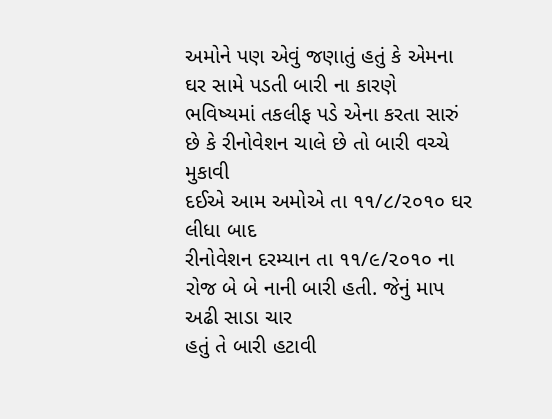અમોને પણ એવું જણાતું હતું કે એમના ઘર સામે પડતી બારી ના કારણે
ભવિષ્યમાં તકલીફ પડે એના કરતા સારું છે કે રીનોવેશન ચાલે છે તો બારી વચ્ચે મુકાવી
દઈએ આમ અમોએ તા ૧૧/૮/૨૦૧૦ ઘર લીધા બાદ
રીનોવેશન દરમ્યાન તા ૧૧/૯/૨૦૧૦ ના રોજ બે બે નાની બારી હતી. જેનું માપ
અઢી સાડા ચાર
હતું તે બારી હટાવી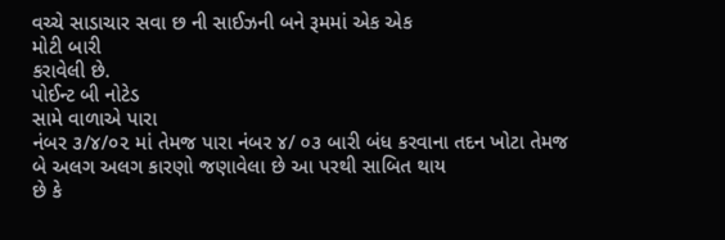વચ્ચે સાડાચાર સવા છ ની સાઈઝની બને રૂમમાં એક એક
મોટી બારી
કરાવેલી છે.
પોઈન્ટ બી નોટેડ
સામે વાળાએ પારા
નંબર ૩/૪/૦૨ માં તેમજ પારા નંબર ૪/ ૦૩ બારી બંધ કરવાના તદન ખોટા તેમજ બે અલગ અલગ કારણો જણાવેલા છે આ પરથી સાબિત થાય
છે કે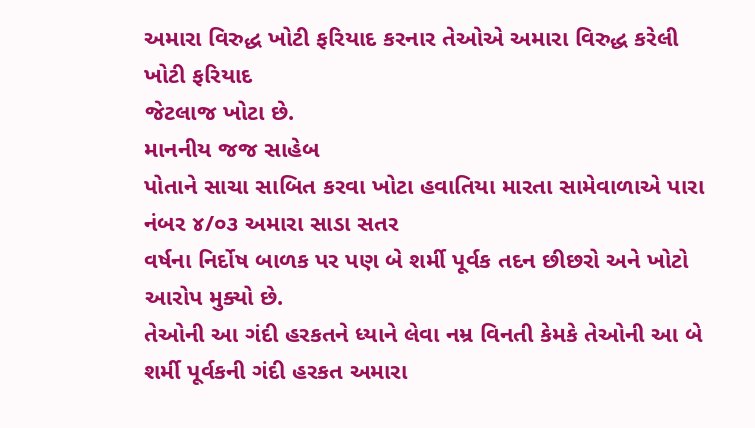અમારા વિરુદ્ધ ખોટી ફરિયાદ કરનાર તેઓએ અમારા વિરુદ્ધ કરેલી ખોટી ફરિયાદ
જેટલાજ ખોટા છે.
માનનીય જજ સાહેબ
પોતાને સાચા સાબિત કરવા ખોટા હવાતિયા મારતા સામેવાળાએ પારા નંબર ૪/૦૩ અમારા સાડા સતર
વર્ષના નિર્દોષ બાળક પર પણ બે શર્મી પૂર્વક તદન છીછરો અને ખોટો આરોપ મુક્યો છે.
તેઓની આ ગંદી હરકતને ધ્યાને લેવા નમ્ર વિનતી કેમકે તેઓની આ બે શર્મી પૂર્વકની ગંદી હરકત અમારા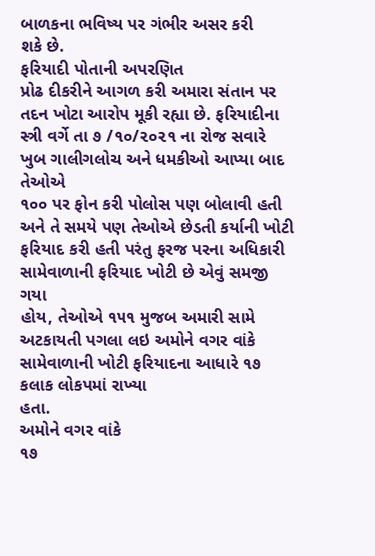બાળકના ભવિષ્ય પર ગંભીર અસર કરી
શકે છે.
ફરિયાદી પોતાની અપરણિત
પ્રોઢ દીકરીને આગળ કરી અમારા સંતાન પર તદન ખોટા આરોપ મૂકી રહ્યા છે. ફરિયાદીના
સ્ત્રી વર્ગે તા ૭ /૧૦/૨૦૨૧ ના રોજ સવારે ખુબ ગાલીગલોચ અને ધમકીઓ આપ્યા બાદ તેઓએ
૧૦૦ પર ફોન કરી પોલોસ પણ બોલાવી હતી અને તે સમયે પણ તેઓએ છેડતી કર્યાની ખોટી
ફરિયાદ કરી હતી પરંતુ ફરજ પરના અધિકારી સામેવાળાની ફરિયાદ ખોટી છે એવું સમજી ગયા
હોય, તેઓએ ૧૫૧ મુજબ અમારી સામે અટકાયતી પગલા લઇ અમોને વગર વાંકે સામેવાળાની ખોટી ફરિયાદના આધારે ૧૭ કલાક લોકપમાં રાખ્યા
હતા.
અમોને વગર વાંકે
૧૭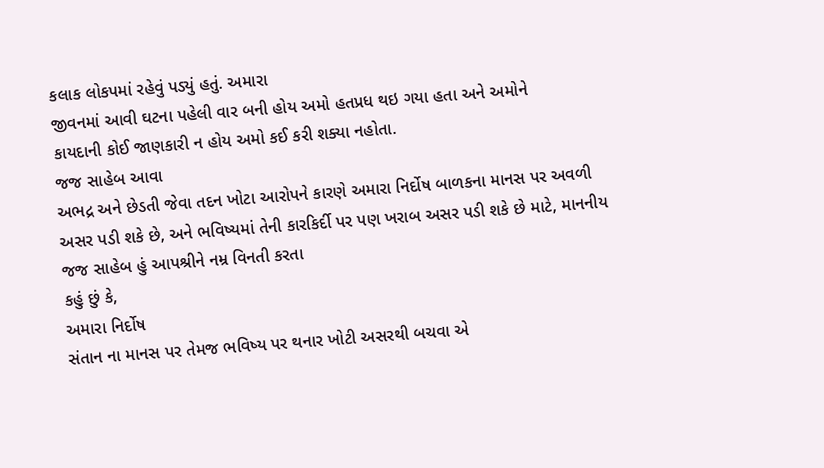કલાક લોકપમાં રહેવું પડ્યું હતું. અમારા
જીવનમાં આવી ઘટના પહેલી વાર બની હોય અમો હતપ્રધ થઇ ગયા હતા અને અમોને
કાયદાની કોઈ જાણકારી ન હોય અમો કઈ કરી શક્યા નહોતા.
જજ સાહેબ આવા
અભદ્ર અને છેડતી જેવા તદન ખોટા આરોપને કારણે અમારા નિર્દોષ બાળકના માનસ પર અવળી
અસર પડી શકે છે, અને ભવિષ્યમાં તેની કારકિર્દી પર પણ ખરાબ અસર પડી શકે છે માટે, માનનીય જજ સાહેબ હું આપશ્રીને નમ્ર વિનતી કરતા
કહું છું કે,
અમારા નિર્દોષ
સંતાન ના માનસ પર તેમજ ભવિષ્ય પર થનાર ખોટી અસરથી બચવા એ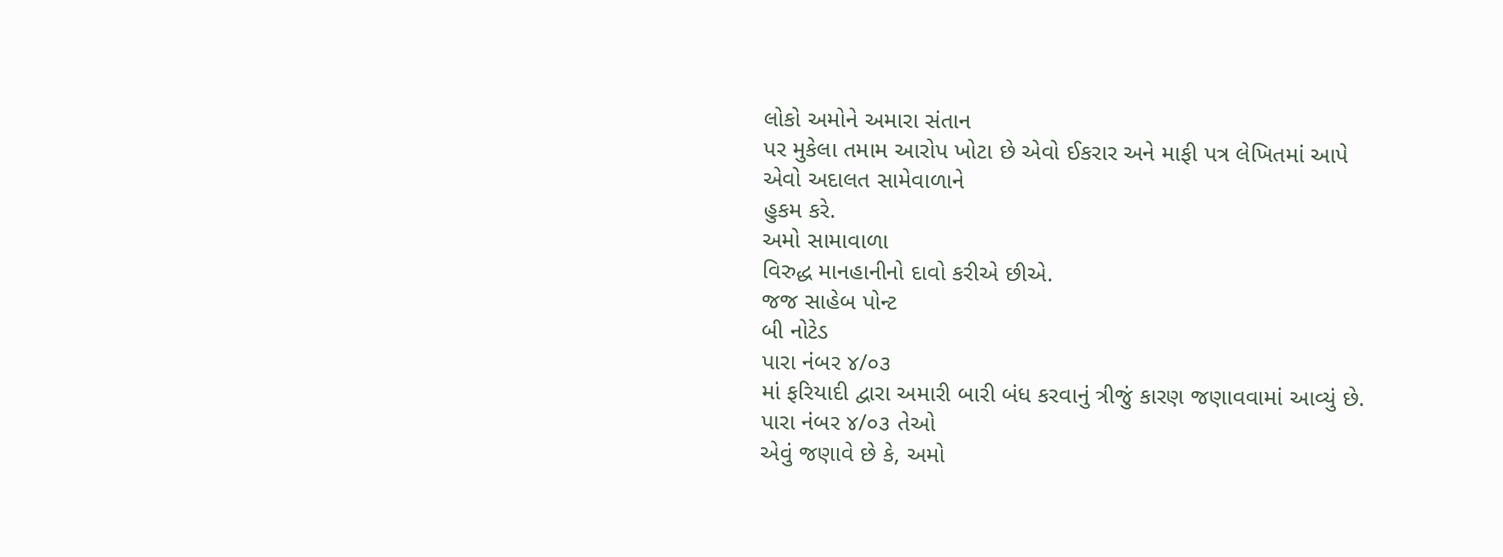લોકો અમોને અમારા સંતાન
પર મુકેલા તમામ આરોપ ખોટા છે એવો ઈકરાર અને માફી પત્ર લેખિતમાં આપે એવો અદાલત સામેવાળાને
હુકમ કરે.
અમો સામાવાળા
વિરુદ્ધ માનહાનીનો દાવો કરીએ છીએ.
જજ સાહેબ પોન્ટ
બી નોટેડ
પારા નંબર ૪/૦૩
માં ફરિયાદી દ્વારા અમારી બારી બંધ કરવાનું ત્રીજું કારણ જણાવવામાં આવ્યું છે.
પારા નંબર ૪/૦૩ તેઓ
એવું જણાવે છે કે, અમો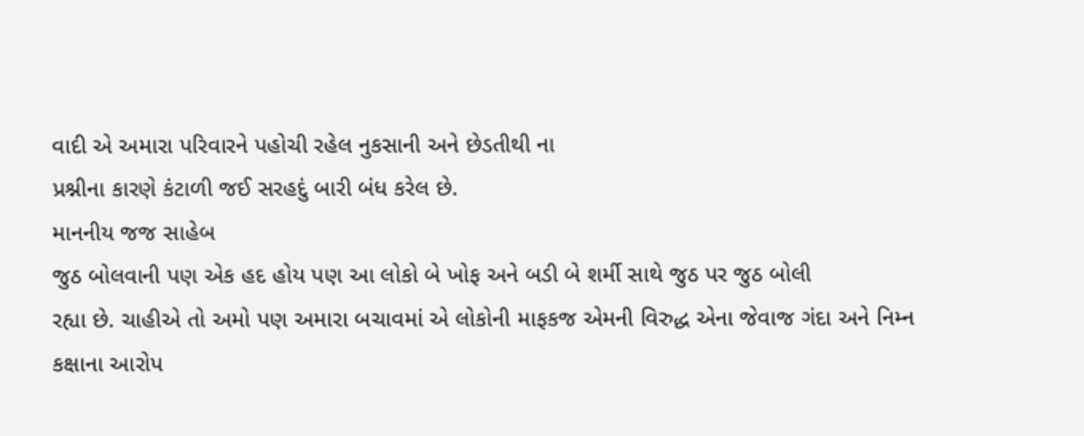વાદી એ અમારા પરિવારને પહોચી રહેલ નુકસાની અને છેડતીથી ના
પ્રશ્નીના કારણે કંટાળી જઈ સરહદું બારી બંધ કરેલ છે.
માનનીય જજ સાહેબ
જુઠ બોલવાની પણ એક હદ હોય પણ આ લોકો બે ખોફ અને બડી બે શર્મી સાથે જુઠ પર જુઠ બોલી
રહ્યા છે. ચાહીએ તો અમો પણ અમારા બચાવમાં એ લોકોની માફકજ એમની વિરુદ્ધ એના જેવાજ ગંદા અને નિમ્ન કક્ષાના આરોપ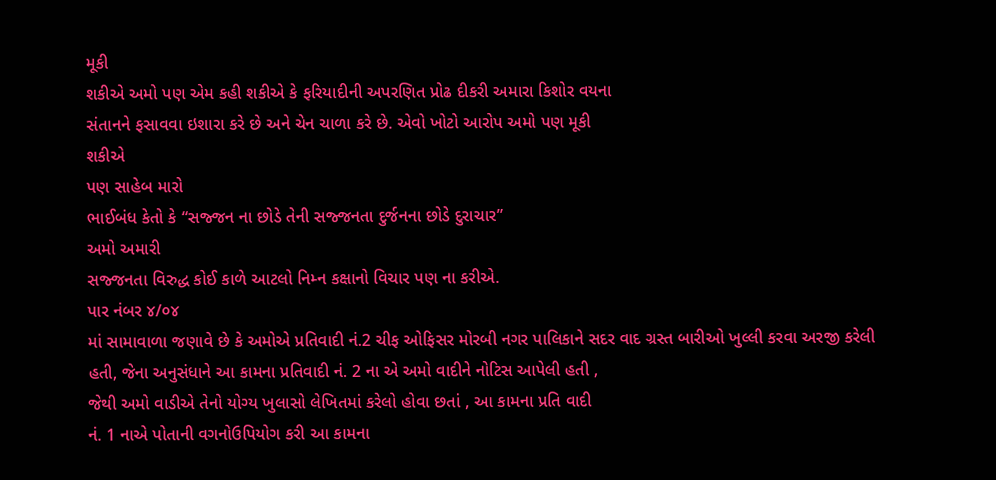મૂકી
શકીએ અમો પણ એમ કહી શકીએ કે ફરિયાદીની અપરણિત પ્રોઢ દીકરી અમારા કિશોર વયના
સંતાનને ફસાવવા ઇશારા કરે છે અને ચેન ચાળા કરે છે. એવો ખોટો આરોપ અમો પણ મૂકી
શકીએ
પણ સાહેબ મારો
ભાઈબંધ કેતો કે “સજ્જન ના છોડે તેની સજ્જનતા દુર્જનના છોડે દુરાચાર”
અમો અમારી
સજ્જનતા વિરુદ્ધ કોઈ કાળે આટલો નિમ્ન કક્ષાનો વિચાર પણ ના કરીએ.
પાર નંબર ૪/૦૪
માં સામાવાળા જણાવે છે કે અમોએ પ્રતિવાદી નં.2 ચીફ ઓફિસર મોરબી નગર પાલિકાને સદર વાદ ગ્રસ્ત બારીઓ ખુલ્લી કરવા અરજી કરેલી
હતી, જેના અનુસંધાને આ કામના પ્રતિવાદી નં. 2 ના એ અમો વાદીને નોટિસ આપેલી હતી ,
જેથી અમો વાડીએ તેનો યોગ્ય ખુલાસો લેખિતમાં કરેલો હોવા છતાં , આ કામના પ્રતિ વાદી
નં. 1 નાએ પોતાની વગનોઉપિયોગ કરી આ કામના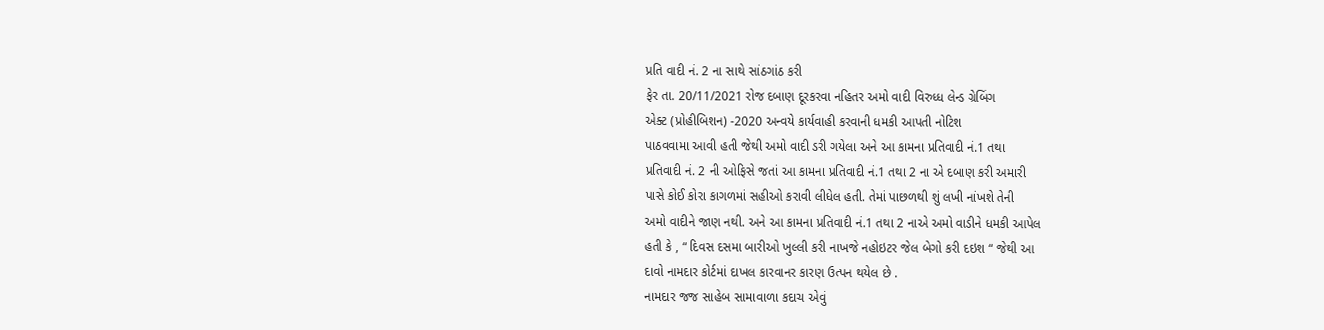પ્રતિ વાદી નં. 2 ના સાથે સાંઠગાંઠ કરી
ફેર તા. 20/11/2021 રોજ દબાણ દૂરકરવા નહિતર અમો વાદી વિરુધ્ધ લેન્ડ ગ્રેબિંગ
એક્ટ (પ્રોહીબિશન) -2020 અન્વયે કાર્યવાહી કરવાની ધમકી આપતી નોટિશ
પાઠવવામા આવી હતી જેથી અમો વાદી ડરી ગયેલા અને આ કામના પ્રતિવાદી નં.1 તથા
પ્રતિવાદી નં. 2 ની ઓફિસે જતાં આ કામના પ્રતિવાદી નં.1 તથા 2 ના એ દબાણ કરી અમારી
પાસે કોઈ કોરા કાગળમાં સહીઓ કરાવી લીધેલ હતી. તેમાં પાછળથી શું લખી નાંખશે તેની
અમો વાદીને જાણ નથી. અને આ કામના પ્રતિવાદી નં.1 તથા 2 નાએ અમો વાડીને ધમકી આપેલ
હતી કે , “ દિવસ દસમા બારીઓ ખુલ્લી કરી નાખજે નહોઇટર જેલ બેગો કરી દઇશ “ જેથી આ
દાવો નામદાર કોર્ટમાં દાખલ કારવાનર કારણ ઉત્પન થયેલ છે .
નામદાર જજ સાહેબ સામાવાળા કદાચ એવું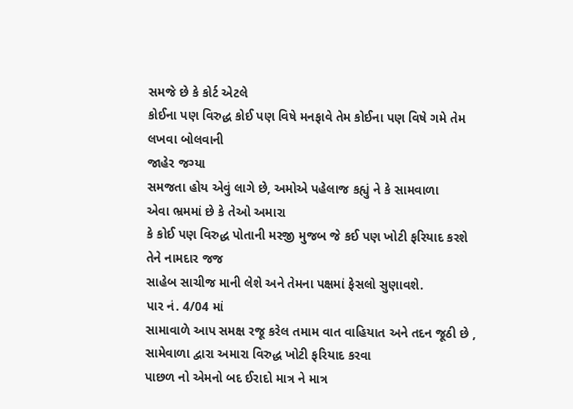સમજે છે કે કોર્ટ એટલે
કોઈના પણ વિરુદ્ધ કોઈ પણ વિષે મનફાવે તેમ કોઈના પણ વિષે ગમે તેમ લખવા બોલવાની
જાહેર જગ્યા
સમજતા હોય એવું લાગે છે, અમોએ પહેલાજ કહ્યું ને કે સામવાળા
એવા ભ્રમમાં છે કે તેઓ અમારા
કે કોઈ પણ વિરુદ્ધ પોતાની મરજી મુજબ જે કઈ પણ ખોટી ફરિયાદ કરશે તેને નામદાર જજ
સાહેબ સાચીજ માની લેશે અને તેમના પક્ષમાં ફેસલો સુણાવશે.
પાર નં. 4/04 માં
સામાવાળે આપ સમક્ષ રજૂ કરેલ તમામ વાત વાહિયાત અને તદન જૂઠી છે , સામેવાળા દ્વારા અમારા વિરુદ્ધ ખોટી ફરિયાદ કરવા
પાછળ નો એમનો બદ ઈરાદો માત્ર ને માત્ર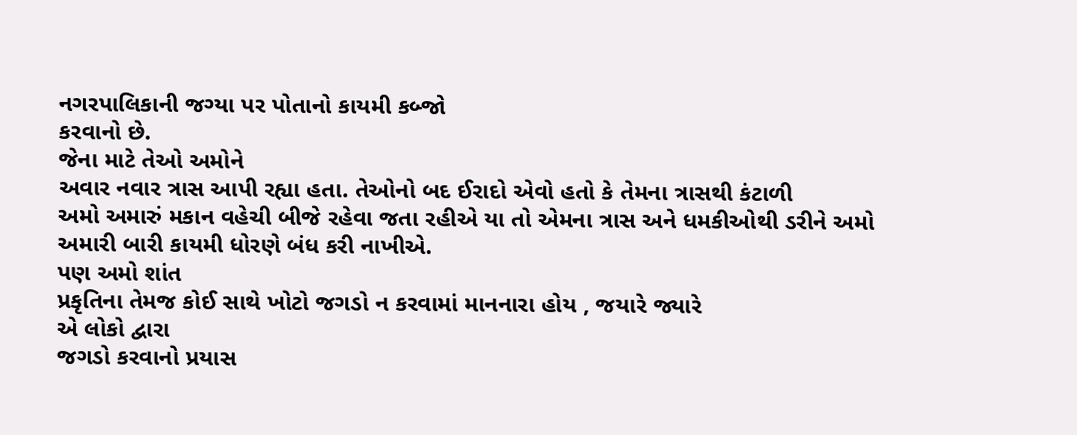નગરપાલિકાની જગ્યા પર પોતાનો કાયમી કબ્જો
કરવાનો છે.
જેના માટે તેઓ અમોને
અવાર નવાર ત્રાસ આપી રહ્યા હતા. તેઓનો બદ ઈરાદો એવો હતો કે તેમના ત્રાસથી કંટાળી
અમો અમારું મકાન વહેચી બીજે રહેવા જતા રહીએ યા તો એમના ત્રાસ અને ધમકીઓથી ડરીને અમો
અમારી બારી કાયમી ધોરણે બંધ કરી નાખીએ.
પણ અમો શાંત
પ્રકૃતિના તેમજ કોઈ સાથે ખોટો જગડો ન કરવામાં માનનારા હોય , જયારે જ્યારે
એ લોકો દ્વારા
જગડો કરવાનો પ્રયાસ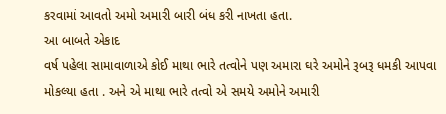કરવામાં આવતો અમો અમારી બારી બંધ કરી નાખતા હતા.
આ બાબતે એકાદ
વર્ષ પહેલા સામાવાળાએ કોઈ માથા ભારે તત્વોને પણ અમારા ઘરે અમોને રૂબરૂ ધમકી આપવા
મોકલ્યા હતા . અને એ માથા ભારે તત્વો એ સમયે અમોને અમારી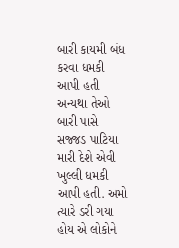બારી કાયમી બંધ કરવા ધમકી
આપી હતી અન્યથા તેઓ બારી પાસે સજ્જડ પાટિયા મારી દેશે એવી ખુલ્લી ધમકી આપી હતી. અમો
ત્યારે ડરી ગયા હોય એ લોકોને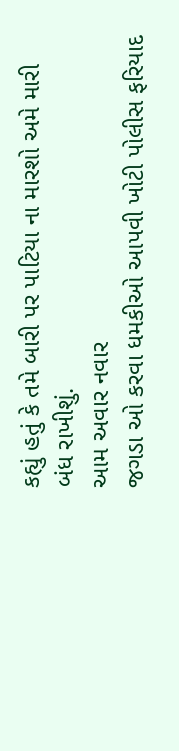કહ્યું હતું કે તમે બારી પર પાટિયા ના મારશો અમે મારી
બંધ રાખીશું.
આમ અવાર નવાર
જગડા ઓ કરવા ધમકીઓ આપવી ખોટી પોલીસ ફરિયાદ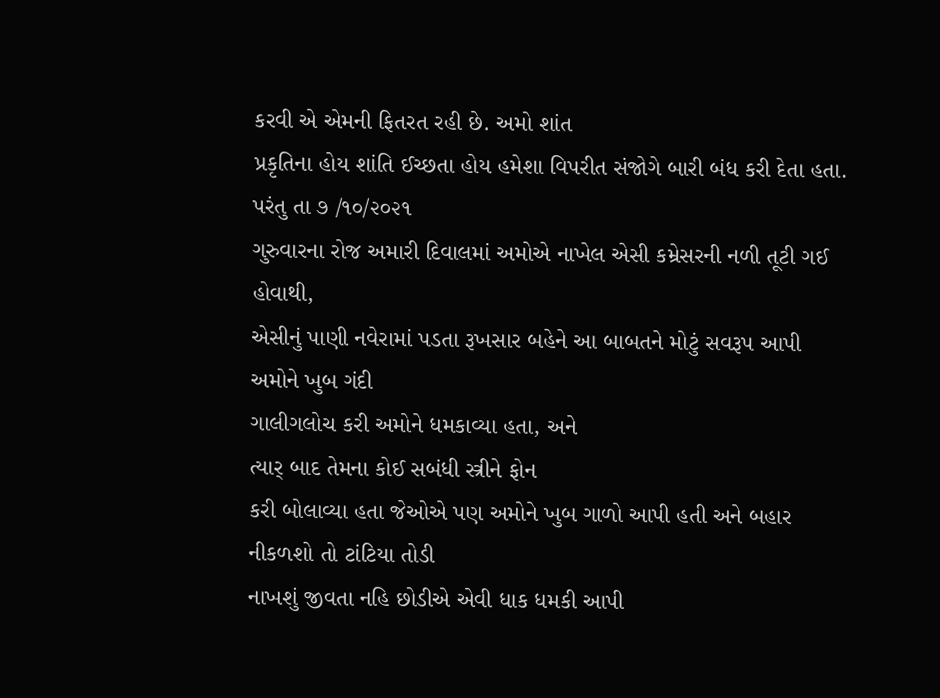કરવી એ એમની ફિતરત રહી છે. અમો શાંત
પ્રકૃતિના હોય શાંતિ ઈચ્છતા હોય હમેશા વિપરીત સંજોગે બારી બંધ કરી દેતા હતા.
પરંતુ તા ૭ /૧૦/૨૦૨૧
ગુરુવારના રોજ અમારી દિવાલમાં અમોએ નાખેલ એસી કમ્રેસરની નળી તૂટી ગઈ હોવાથી,
એસીનું પાણી નવેરામાં પડતા રૂખસાર બહેને આ બાબતને મોટું સવરૂપ આપી અમોને ખુબ ગંદી
ગાલીગલોચ કરી અમોને ધમકાવ્યા હતા, અને
ત્યાર્ બાદ તેમના કોઈ સબંધી સ્ત્રીને ફોન
કરી બોલાવ્યા હતા જેઓએ પણ અમોને ખુબ ગાળો આપી હતી અને બહાર નીકળશો તો ટાંટિયા તોડી
નાખશું જીવતા નહિ છોડીએ એવી ધાક ધમકી આપી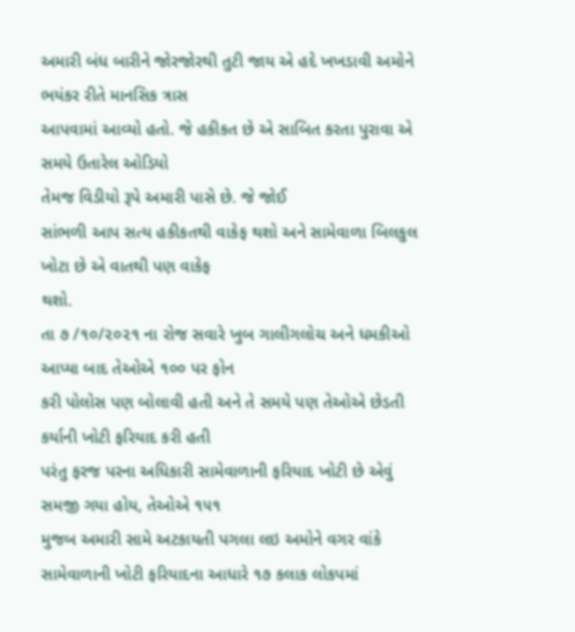અમારી બંધ બારીને જોરજોરથી તુટી જાય એ હદે ખખડાવી અમોને ભયંકર રીતે માનસિક ત્રાસ
આપવામાં આવ્યો હતો. જે હકીકત છે એ સાબિત કરતા પુરાવા એ સમયે ઉતારેલ ઓડિયો
તેમજ વિડીયો રૂપે અમારી પાસે છે. જે જોઈ
સાંભળી આપ સત્ય હકીકતથી વાકેફ થશો અને સામેવાળા બિલકુલ ખોટા છે એ વાતથી પણ વાકેફ
થશો.
તા ૭ /૧૦/૨૦૨૧ ના રોજ સવારે ખુબ ગાલીગલોચ અને ધમકીઓ આપ્યા બાદ તેઓએ ૧૦૦ પર ફોન
કરી પોલોસ પણ બોલાવી હતી અને તે સમયે પણ તેઓએ છેડતી કર્યાની ખોટી ફરિયાદ કરી હતી
પરંતુ ફરજ પરના અધિકારી સામેવાળાની ફરિયાદ ખોટી છે એવું સમજી ગયા હોય, તેઓએ ૧૫૧
મુજબ અમારી સામે અટકાયતી પગલા લઇ અમોને વગર વાંકે સામેવાળાની ખોટી ફરિયાદના આધારે ૧૭ કલાક લોકપમાં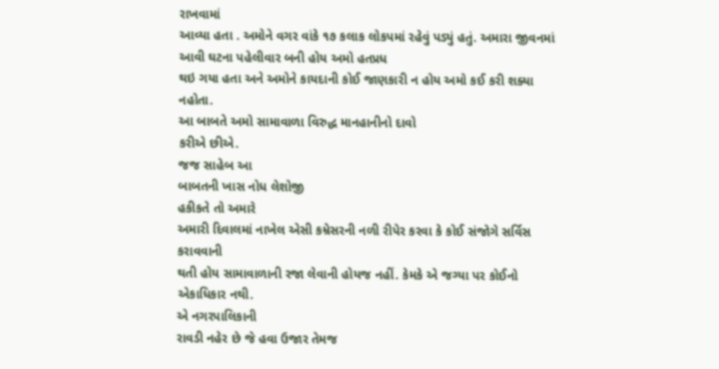રાખવામાં
આવ્યા હતા . અમોને વગર વાંકે ૧૭ કલાક લોકપમાં રહેવું પડ્યું હતું. અમારા જીવનમાં આવી ઘટના પહેલીવાર બની હોય અમો હતપ્રધ
થઇ ગયા હતા અને અમોને કાયદાની કોઈ જાણકારી ન હોય અમો કઈ કરી શક્યા નહોતા.
આ બાબતે અમો સામાવાળા વિરુદ્ધ માનહાનીનો દાવો
કરીએ છીએ.
જજ સાહેબ આ
બાબતની ખાસ નોધ લેશોજી
હકીકતે તો અમારે
અમારી દિવાલમાં નાખેલ એસી કમ્રેસરની નળી રીપેર કરવા કે કોઈ સંજોગે સર્વિસ કરાવવાની
થતી હોય સામાવાળાની રજા લેવાની હોયજ નહીં. કેમકે એ જગ્યા પર કોઈનો એકાધિકાર નથી.
એ નગરપાલિકાની
રાવડી નહેર છે જે હવા ઉજાર તેમજ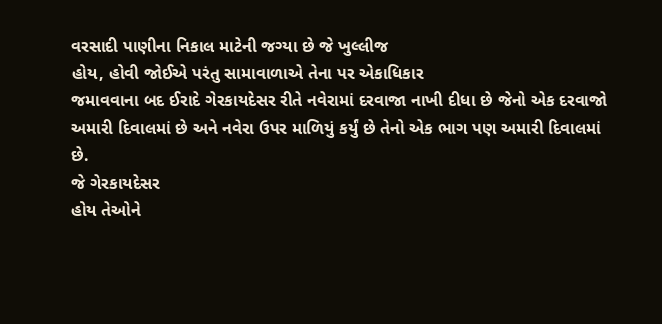વરસાદી પાણીના નિકાલ માટેની જગ્યા છે જે ખુલ્લીજ
હોય, હોવી જોઈએ પરંતુ સામાવાળાએ તેના પર એકાધિકાર
જમાવવાના બદ ઈરાદે ગેરકાયદેસર રીતે નવેરામાં દરવાજા નાખી દીધા છે જેનો એક દરવાજો
અમારી દિવાલમાં છે અને નવેરા ઉપર માળિયું કર્યું છે તેનો એક ભાગ પણ અમારી દિવાલમાં
છે.
જે ગેરકાયદેસર
હોય તેઓને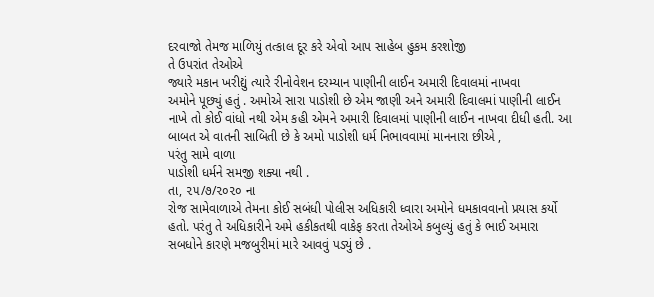દરવાજો તેમજ માળિયું તત્કાલ દૂર કરે એવો આપ સાહેબ હુકમ કરશોજી
તે ઉપરાંત તેઓએ
જ્યારે મકાન ખરીદ્યું ત્યારે રીનોવેશન દરમ્યાન પાણીની લાઈન અમારી દિવાલમાં નાખવા
અમોને પૂછ્યું હતું . અમોએ સારા પાડોશી છે એમ જાણી અને અમારી દિવાલમાં પાણીની લાઈન
નાખે તો કોઈ વાંધો નથી એમ કહી એમને અમારી દિવાલમાં પાણીની લાઈન નાખવા દીધી હતી. આ
બાબત એ વાતની સાબિતી છે કે અમો પાડોશી ધર્મ નિભાવવામાં માનનારા છીએ ,
પરંતુ સામે વાળા
પાડોશી ધર્મને સમજી શક્યા નથી .
તા, ૨૫/૭/૨૦૨૦ ના
રોજ સામેવાળાએ તેમના કોઈ સબંધી પોલીસ અધિકારી ધ્વારા અમોને ધમકાવવાનો પ્રયાસ કર્યો
હતો. પરંતુ તે અધિકારીને અમે હકીકતથી વાકેફ કરતા તેઓએ કબુલ્યું હતું કે ભાઈ અમારા
સબધોને કારણે મજબુરીમાં મારે આવવું પડ્યું છે .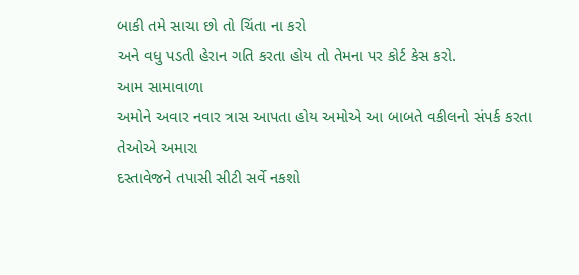બાકી તમે સાચા છો તો ચિંતા ના કરો
અને વધુ પડતી હેરાન ગતિ કરતા હોય તો તેમના પર કોર્ટ કેસ કરો.
આમ સામાવાળા
અમોને અવાર નવાર ત્રાસ આપતા હોય અમોએ આ બાબતે વકીલનો સંપર્ક કરતા તેઓએ અમારા
દસ્તાવેજને તપાસી સીટી સર્વે નકશો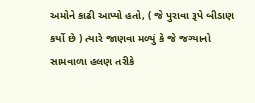અમોને કાઢી આપ્યો હતો, ( જે પુરાવા રૂપે બીડાણ
કર્યો છે ) ત્યારે જાણવા મળ્યું કે જે જગ્યાનો સામવાળા હલણ તરીકે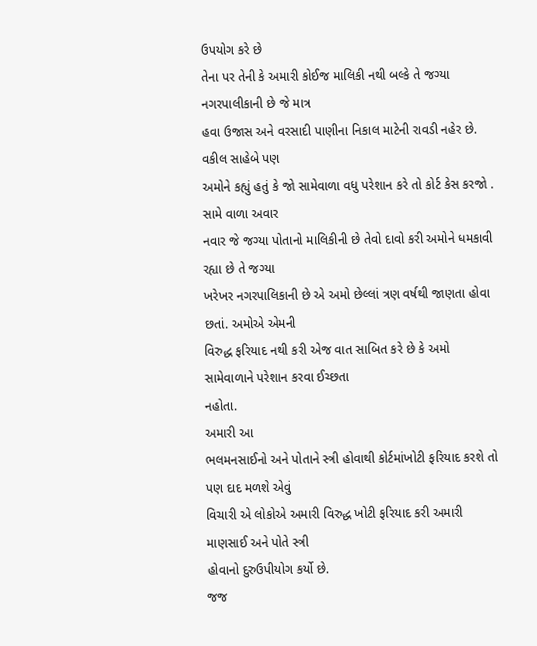ઉપયોગ કરે છે
તેના પર તેની કે અમારી કોઈજ માલિકી નથી બલ્કે તે જગ્યા નગરપાલીકાની છે જે માત્ર
હવા ઉજાસ અને વરસાદી પાણીના નિકાલ માટેની રાવડી નહેર છે.
વકીલ સાહેબે પણ
અમોને કહ્યું હતું કે જો સામેવાળા વધુ પરેશાન કરે તો કોર્ટ કેસ કરજો .
સામે વાળા અવાર
નવાર જે જગ્યા પોતાનો માલિકીની છે તેવો દાવો કરી અમોને ધમકાવી રહ્યા છે તે જગ્યા
ખરેખર નગરપાલિકાની છે એ અમો છેલ્લાં ત્રણ વર્ષથી જાણતા હોવા છતાં. અમોએ એમની
વિરુદ્ધ ફરિયાદ નથી કરી એજ વાત સાબિત કરે છે કે અમો સામેવાળાને પરેશાન કરવા ઈચ્છતા
નહોતા.
અમારી આ
ભલમનસાઈનો અને પોતાને સ્ત્રી હોવાથી કોર્ટમાંખોટી ફરિયાદ કરશે તો પણ દાદ મળશે એવું
વિચારી એ લોકોએ અમારી વિરુદ્ધ ખોટી ફરિયાદ કરી અમારી માણસાઈ અને પોતે સ્ત્રી
હોવાનો દુરુઉપીયોગ કર્યો છે.
જજ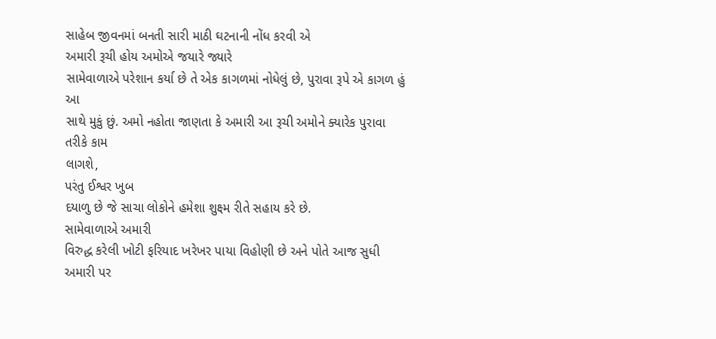સાહેબ જીવનમાં બનતી સારી માઠી ઘટનાની નોંધ કરવી એ
અમારી રૂચી હોય અમોએ જયારે જ્યારે
સામેવાળાએ પરેશાન કર્યા છે તે એક કાગળમાં નોધેલું છે, પુરાવા રૂપે એ કાગળ હું આ
સાથે મુકું છું. અમો નહોતા જાણતા કે અમારી આ રૂચી અમોને ક્યારેક પુરાવા તરીકે કામ
લાગશે,
પરંતુ ઈશ્વર ખુબ
દયાળુ છે જે સાચા લોકોને હમેશા શુક્ષ્મ રીતે સહાય કરે છે.
સામેવાળાએ અમારી
વિરુદ્ધ કરેલી ખોટી ફરિયાદ ખરેખર પાયા વિહોણી છે અને પોતે આજ સુધી અમારી પર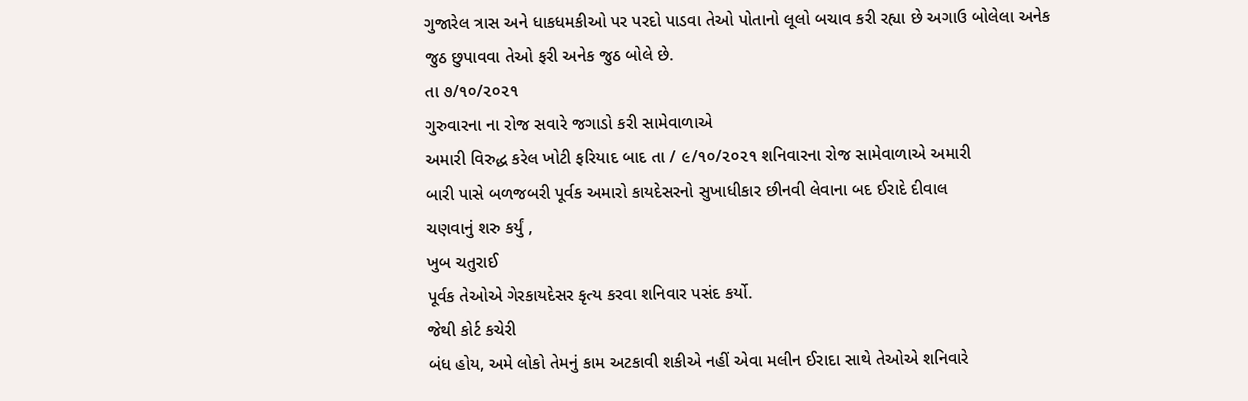ગુજારેલ ત્રાસ અને ધાકધમકીઓ પર પરદો પાડવા તેઓ પોતાનો લૂલો બચાવ કરી રહ્યા છે અગાઉ બોલેલા અનેક જુઠ છુપાવવા તેઓ ફરી અનેક જુઠ બોલે છે.
તા ૭/૧૦/૨૦૨૧
ગુરુવારના ના રોજ સવારે જગાડો કરી સામેવાળાએ
અમારી વિરુદ્ધ કરેલ ખોટી ફરિયાદ બાદ તા / ૯/૧૦/૨૦૨૧ શનિવારના રોજ સામેવાળાએ અમારી
બારી પાસે બળજબરી પૂર્વક અમારો કાયદેસરનો સુખાધીકાર છીનવી લેવાના બદ ઈરાદે દીવાલ
ચણવાનું શરુ કર્યું ,
ખુબ ચતુરાઈ
પૂર્વક તેઓએ ગેરકાયદેસર કૃત્ય કરવા શનિવાર પસંદ કર્યો.
જેથી કોર્ટ કચેરી
બંધ હોય, અમે લોકો તેમનું કામ અટકાવી શકીએ નહીં એવા મલીન ઈરાદા સાથે તેઓએ શનિવારે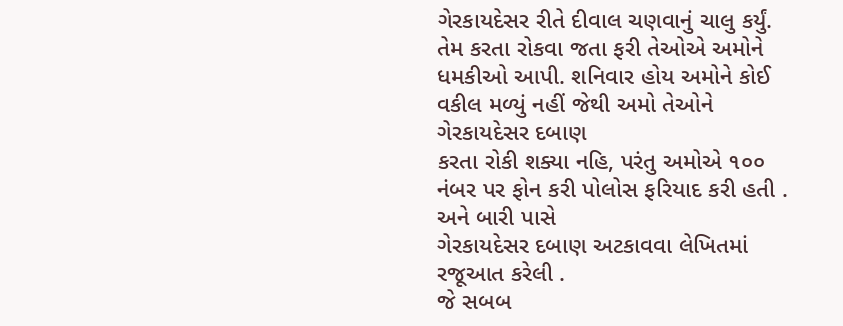ગેરકાયદેસર રીતે દીવાલ ચણવાનું ચાલુ કર્યું. તેમ કરતા રોકવા જતા ફરી તેઓએ અમોને
ધમકીઓ આપી. શનિવાર હોય અમોને કોઈ વકીલ મળ્યું નહીં જેથી અમો તેઓને ગેરકાયદેસર દબાણ
કરતા રોકી શક્યા નહિ, પરંતુ અમોએ ૧૦૦ નંબર પર ફોન કરી પોલોસ ફરિયાદ કરી હતી .
અને બારી પાસે
ગેરકાયદેસર દબાણ અટકાવવા લેખિતમાં રજૂઆત કરેલી .
જે સબબ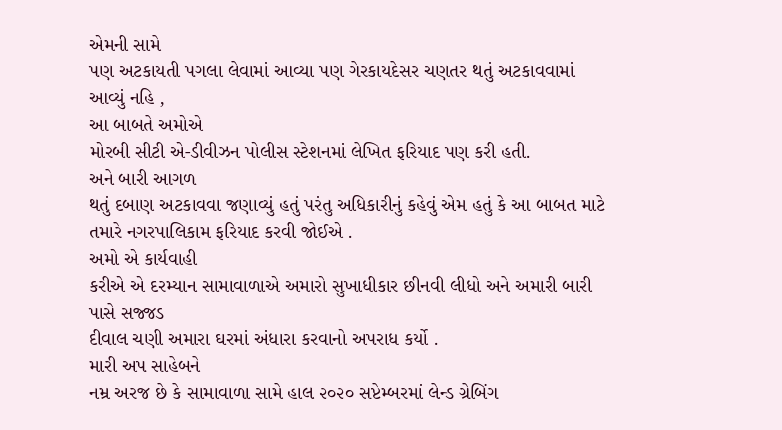એમની સામે
પણ અટકાયતી પગલા લેવામાં આવ્યા પણ ગેરકાયદેસર ચણતર થતું અટકાવવામાં આવ્યું નહિ ,
આ બાબતે અમોએ
મોરબી સીટી એ-ડીવીઝન પોલીસ સ્ટેશનમાં લેખિત ફરિયાદ પણ કરી હતી.
અને બારી આગળ
થતું દબાણ અટકાવવા જણાવ્યું હતું પરંતુ અધિકારીનું કહેવું એમ હતું કે આ બાબત માટે
તમારે નગરપાલિકામ ફરિયાદ કરવી જોઈએ .
અમો એ કાર્યવાહી
કરીએ એ દરમ્યાન સામાવાળાએ અમારો સુખાધીકાર છીનવી લીધો અને અમારી બારી પાસે સજ્જડ
દીવાલ ચણી અમારા ઘરમાં અંધારા કરવાનો અપરાધ કર્યો .
મારી અપ સાહેબને
નમ્ર અરજ છે કે સામાવાળા સામે હાલ ૨૦૨૦ સપ્ટેમ્બરમાં લેન્ડ ગ્રેબિંગ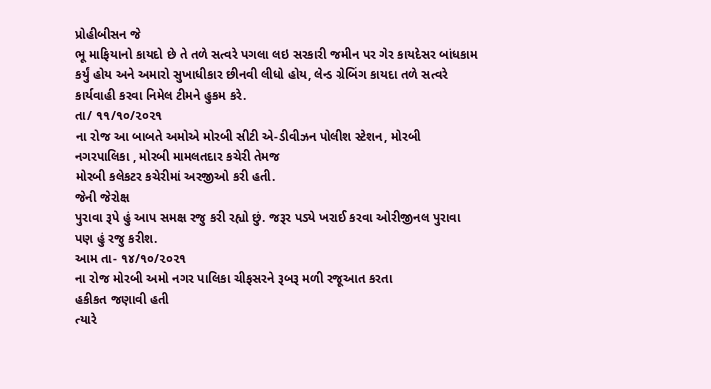પ્રોહીબીસન જે
ભૂ માફિયાનો કાયદો છે તે તળે સત્વરે પગલા લઇ સરકારી જમીન પર ગેર કાયદેસર બાંધકામ
કર્યું હોય અને અમારો સુખાધીકાર છીનવી લીધો હોય, લેન્ડ ગ્રેબિંગ કાયદા તળે સત્વરે
કાર્યવાહી કરવા નિમેલ ટીમને હુકમ કરે.
તા/ ૧૧/૧૦/૨૦૨૧
ના રોજ આ બાબતે અમોએ મોરબી સીટી એ-ડીવીઝન પોલીશ સ્ટેશન, મોરબી
નગરપાલિકા , મોરબી મામલતદાર કચેરી તેમજ
મોરબી કલેકટર કચેરીમાં અરજીઓ કરી હતી.
જેની જેરોક્ષ
પુરાવા રૂપે હું આપ સમક્ષ રજુ કરી રહ્યો છું. જરૂર પડ્યે ખરાઈ કરવા ઓરીજીનલ પુરાવા
પણ હું રજુ કરીશ.
આમ તા- ૧૪/૧૦/૨૦૨૧
ના રોજ મોરબી અમો નગર પાલિકા ચીફસરને રૂબરૂ મળી રજૂઆત કરતા
હકીકત જણાવી હતી
ત્યારે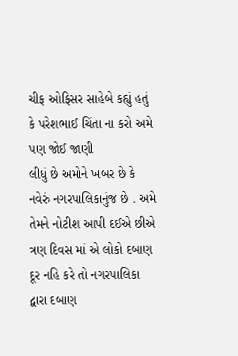ચીફ ઓફિસર સાહેબે કહ્યું હતું કે પરેશભાઈ ચિંતા ના કરો અમે પણ જોઈ જાણી
લીધું છે અમોને ખબર છે કે નવેરું નગરપાલિકાનુંજ છે . અમે તેમને નોટીશ આપી દઈએ છીએ
ત્રણ દિવસ માં એ લોકો દબાણ દૂર નહિ કરે તો નગરપાલિકા દ્વારા દબાણ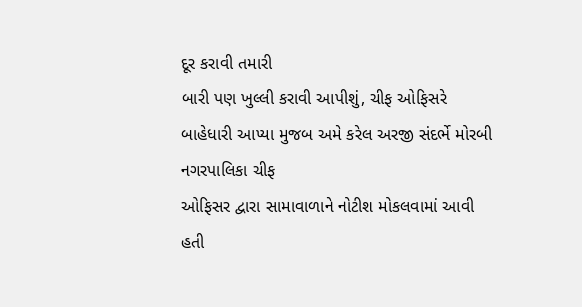દૂર કરાવી તમારી
બારી પણ ખુલ્લી કરાવી આપીશું, ચીફ ઓફિસરે બાહેધારી આપ્યા મુજબ અમે કરેલ અરજી સંદર્ભે મોરબી નગરપાલિકા ચીફ
ઓફિસર દ્વારા સામાવાળાને નોટીશ મોકલવામાં આવી હતી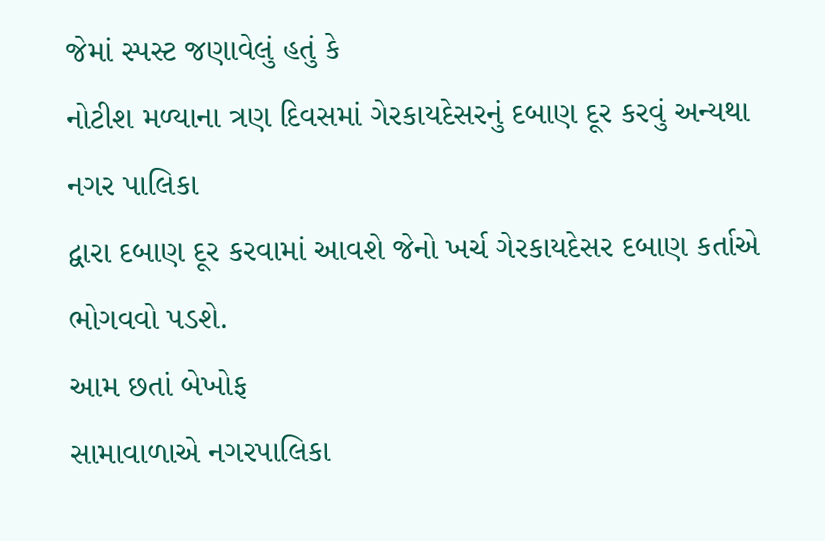જેમાં સ્પસ્ટ જણાવેલું હતું કે
નોટીશ મળ્યાના ત્રણ દિવસમાં ગેરકાયદેસરનું દબાણ દૂર કરવું અન્યથા નગર પાલિકા
દ્વારા દબાણ દૂર કરવામાં આવશે જેનો ખર્ચ ગેરકાયદેસર દબાણ કર્તાએ ભોગવવો પડશે.
આમ છતાં બેખોફ
સામાવાળાએ નગરપાલિકા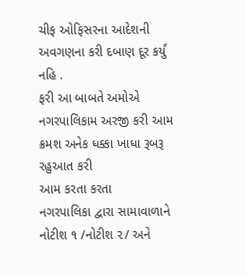ચીફ ઓફિસરના આદેશની અવગણના કરી દબાણ દૂર કર્યું નહિ .
ફરી આ બાબતે અમોએ
નગરપાલિકામ અરજી કરી આમ ક્રમશ અનેક ધક્કા ખાધા રૂબરૂ રહુઆત કરી
આમ કરતા કરતા
નગરપાલિકા દ્વારા સામાવાળાને નોટીશ ૧ /નોટીશ ૨/ અને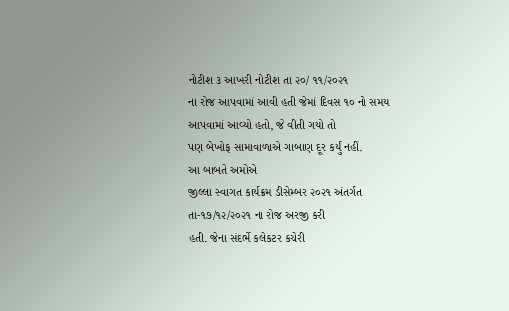નોટીશ ૩ આખરી નોટીશ તા ૨૦/ ૧૧/૨૦૨૧
ના રોજ આપવામાં આવી હતી જેમાં દિવસ ૧૦ નો સમય આપવામાં આવ્યો હતો, જે વીતી ગયો તો
પણ બેખોફ સામાવાળાએ ગાબાણ દૂર કર્યું નહીં.
આ બાબતે અમોએ
જીલ્લા સ્વાગત કાર્યક્રમ ડીસેમ્બર ૨૦૨૧ અંતર્ગત તા-૧૭/૧૨/૨૦૨૧ ના રોજ અરજી કરી
હતી. જેના સંદર્ભે કલેકટર કચેરી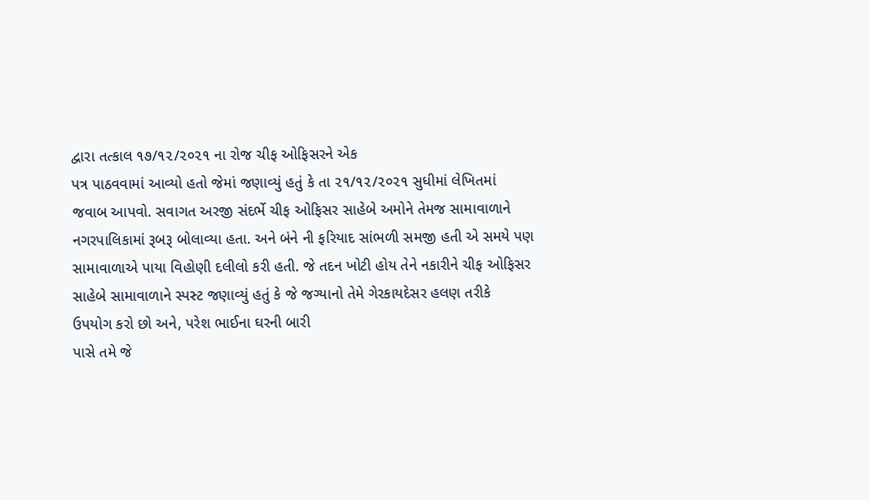દ્વારા તત્કાલ ૧૭/૧૨/૨૦૨૧ ના રોજ ચીફ ઓફિસરને એક
પત્ર પાઠવવામાં આવ્યો હતો જેમાં જણાવ્યું હતું કે તા ૨૧/૧૨/૨૦૨૧ સુધીમાં લેખિતમાં
જવાબ આપવો. સવાગત અરજી સંદર્ભે ચીફ ઓફિસર સાહેબે અમોને તેમજ સામાવાળાને
નગરપાલિકામાં રૂબરૂ બોલાવ્યા હતા. અને બંને ની ફરિયાદ સાંભળી સમજી હતી એ સમયે પણ
સામાવાળાએ પાયા વિહોણી દલીલો કરી હતી. જે તદન ખોટી હોય તેને નકારીને ચીફ ઓફિસર
સાહેબે સામાવાળાને સ્પસ્ટ જણાવ્યું હતું કે જે જગ્યાનો તેમે ગેરકાયદેસર હલણ તરીકે
ઉપયોગ કરો છો અને, પરેશ ભાઈના ઘરની બારી
પાસે તમે જે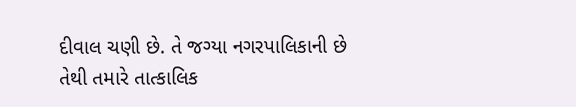દીવાલ ચણી છે. તે જગ્યા નગરપાલિકાની છે તેથી તમારે તાત્કાલિક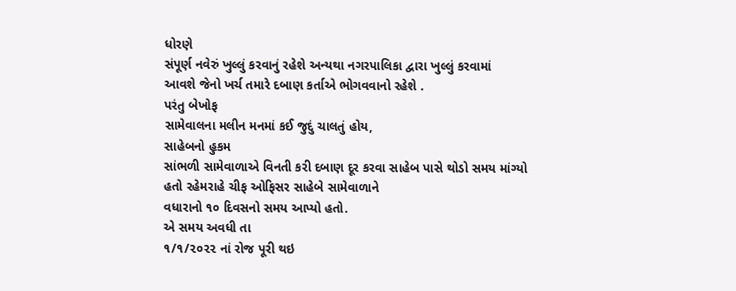ધોરણે
સંપૂર્ણ નવેરું ખુલ્લું કરવાનું રહેશે અન્યથા નગરપાલિકા દ્વારા ખુલ્લું કરવામાં
આવશે જેનો ખર્ચ તમારે દબાણ કર્તાએ ભોગવવાનો રહેશે .
પરંતુ બેખોફ
સામેવાલના મલીન મનમાં કઈ જુદું ચાલતું હોય,
સાહેબનો હુકમ
સાંભળી સામેવાળાએ વિનતી કરી દબાણ દૂર કરવા સાહેબ પાસે થોડો સમય માંગ્યો હતો રહેમરાહે ચીફ ઓફિસર સાહેબે સામેવાળાને
વધારાનો ૧૦ દિવસનો સમય આપ્યો હતો.
એ સમય અવધી તા
૧/૧/૨૦૨૨ નાં રોજ પૂરી થઇ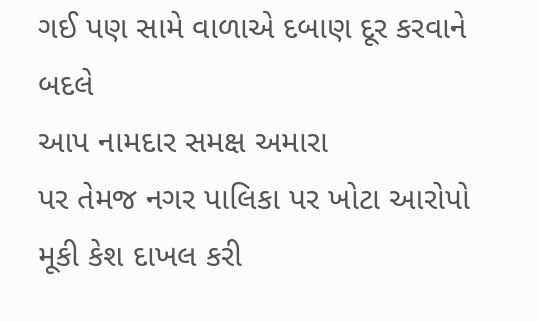ગઈ પણ સામે વાળાએ દબાણ દૂર કરવાને બદલે
આપ નામદાર સમક્ષ અમારા
પર તેમજ નગર પાલિકા પર ખોટા આરોપો મૂકી કેશ દાખલ કરી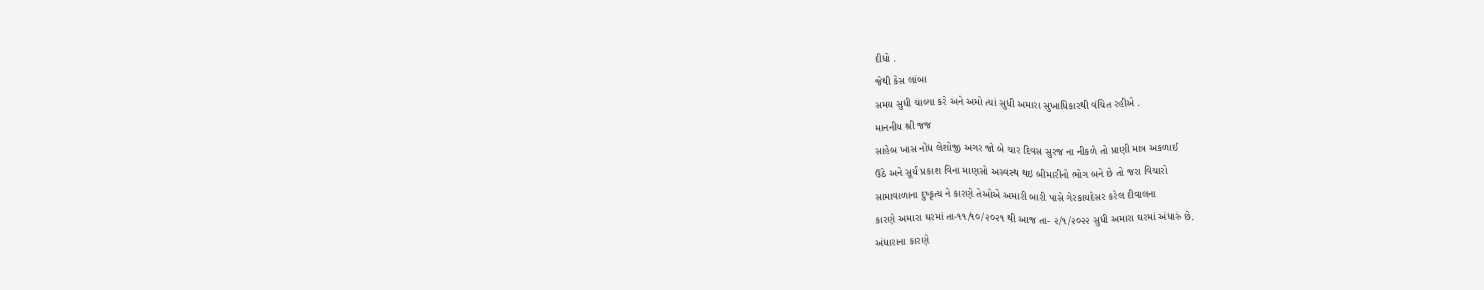દીધો .
જેથી કેસ લાંબા
સમય સુધી ચાલ્યા કરે અને અમો ત્યાં સુધી અમારા સુખાધિકારથી વંચિત રહીએ .
માનનીય શ્રી જજ
સાહેબ ખાસ નોંધ લેશોજી અગર જો બે ચાર દિવસ સુરજ ના નીકળે તો પ્રાણી માત્ર અકળાઈ
ઉઠે અને સૂર્ય પ્રકાશ વિના માણસો અસ્વસ્થ થઇ બીમારીનો ભોગ બને છે તો જરા વિચારો
સામાવાળાના દુષ્કૃત્ય ને કારણે તેઓએ અમારી બારી પાસે ગેરકાયદેસર કરેલ દીવાલના
કારણે અમારા ઘરમાં તા-૧૧/૧૦/૨૦૨૧ થી આજ તા- ૨/૧/૨૦૨૨ સુધી અમારા ઘરમાં અંધારું છે.
અંધારાના કારણે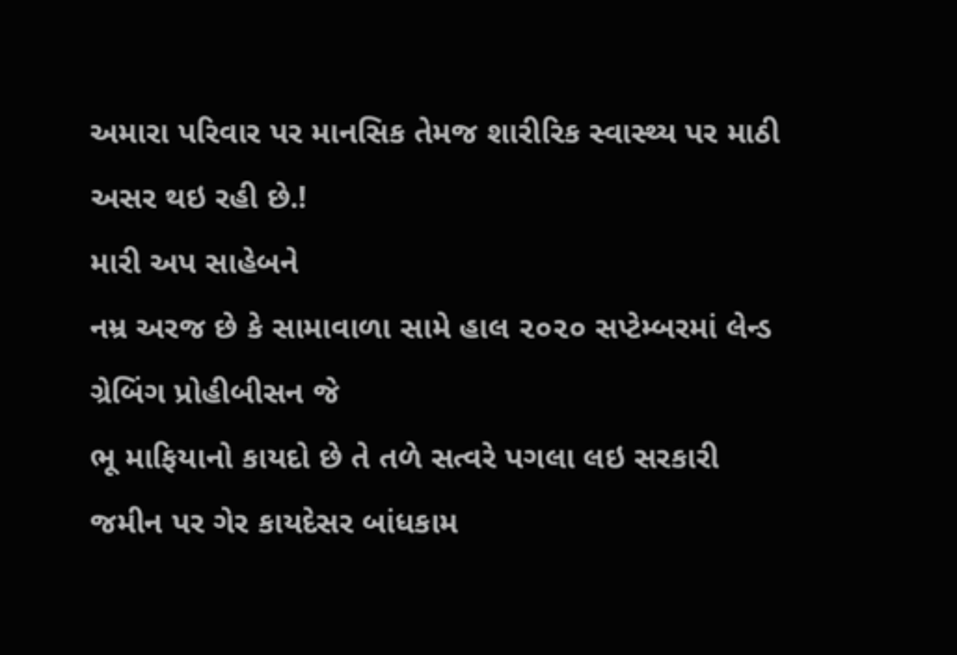અમારા પરિવાર પર માનસિક તેમજ શારીરિક સ્વાસ્થ્ય પર માઠી અસર થઇ રહી છે.!
મારી અપ સાહેબને
નમ્ર અરજ છે કે સામાવાળા સામે હાલ ૨૦૨૦ સપ્ટેમ્બરમાં લેન્ડ ગ્રેબિંગ પ્રોહીબીસન જે
ભૂ માફિયાનો કાયદો છે તે તળે સત્વરે પગલા લઇ સરકારી જમીન પર ગેર કાયદેસર બાંધકામ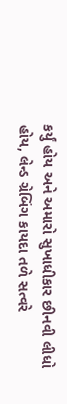કર્યું હોય અને અમારો સુખાધીકાર છીનવી લીધો હોય, લેન્ડ ગ્રેબિંગ કાયદા તળે સત્વરે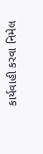કાર્યવાહી કરવા નિમેલ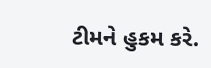ટીમને હુકમ કરે.